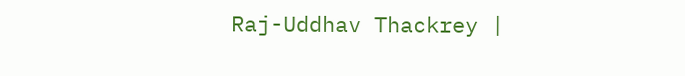Raj-Uddhav Thackrey |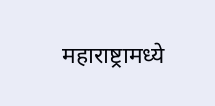महाराष्ट्रामध्ये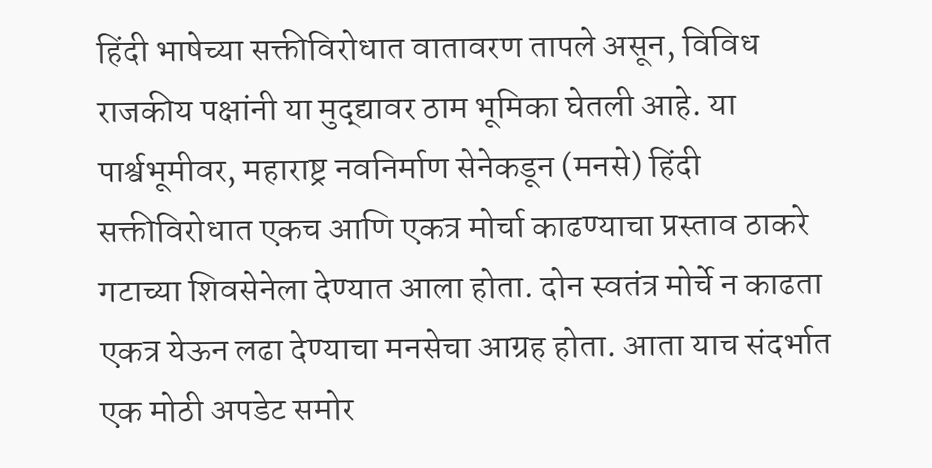हिंदी भाषेच्या सक्तीविरोधात वातावरण तापले असून, विविध राजकीय पक्षांनी या मुद्द्यावर ठाम भूमिका घेतली आहे. या पार्श्वभूमीवर, महाराष्ट्र नवनिर्माण सेनेकडून (मनसे) हिंदी सक्तीविरोधात एकच आणि एकत्र मोर्चा काढण्याचा प्रस्ताव ठाकरे गटाच्या शिवसेनेला देण्यात आला होता. दोन स्वतंत्र मोर्चे न काढता एकत्र येऊन लढा देण्याचा मनसेचा आग्रह होता. आता याच संदर्भात एक मोठी अपडेट समोर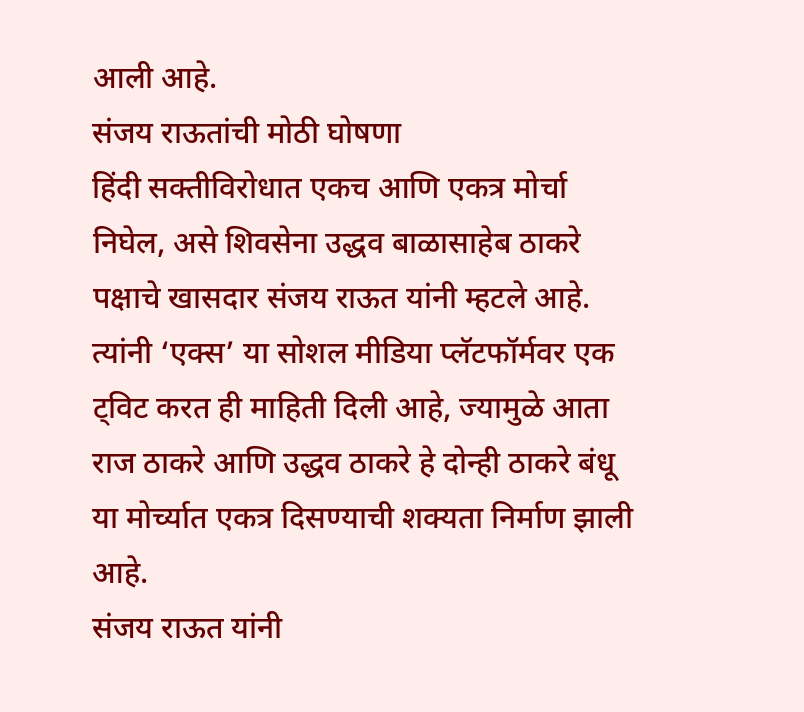आली आहे.
संजय राऊतांची मोठी घोषणा
हिंदी सक्तीविरोधात एकच आणि एकत्र मोर्चा निघेल, असे शिवसेना उद्धव बाळासाहेब ठाकरे पक्षाचे खासदार संजय राऊत यांनी म्हटले आहे. त्यांनी ‘एक्स’ या सोशल मीडिया प्लॅटफॉर्मवर एक ट्विट करत ही माहिती दिली आहे, ज्यामुळे आता राज ठाकरे आणि उद्धव ठाकरे हे दोन्ही ठाकरे बंधू या मोर्च्यात एकत्र दिसण्याची शक्यता निर्माण झाली आहे.
संजय राऊत यांनी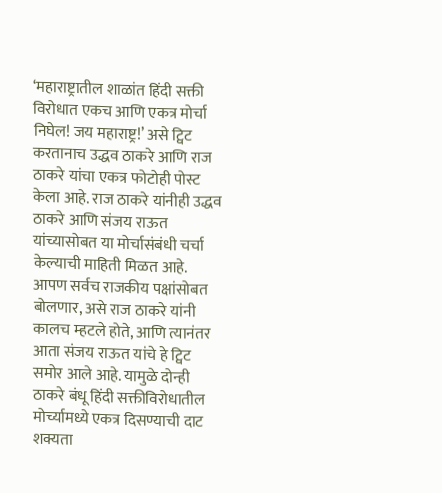‘महाराष्ट्रातील शाळांत हिंदी सक्ती विरोधात एकच आणि एकत्र मोर्चा निघेल! जय महाराष्ट्र!’ असे ट्विट करतानाच उद्धव ठाकरे आणि राज ठाकरे यांचा एकत्र फोटोही पोस्ट केला आहे. राज ठाकरे यांनीही उद्धव ठाकरे आणि संजय राऊत यांच्यासोबत या मोर्चासंबंधी चर्चा केल्याची माहिती मिळत आहे. आपण सर्वच राजकीय पक्षांसोबत बोलणार, असे राज ठाकरे यांनी कालच म्हटले होते, आणि त्यानंतर आता संजय राऊत यांचे हे ट्विट समोर आले आहे. यामुळे दोन्ही ठाकरे बंधू हिंदी सक्तीविरोधातील मोर्च्यामध्ये एकत्र दिसण्याची दाट शक्यता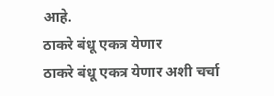आहे.
ठाकरे बंधू एकत्र येणार
ठाकरे बंधू एकत्र येणार अशी चर्चा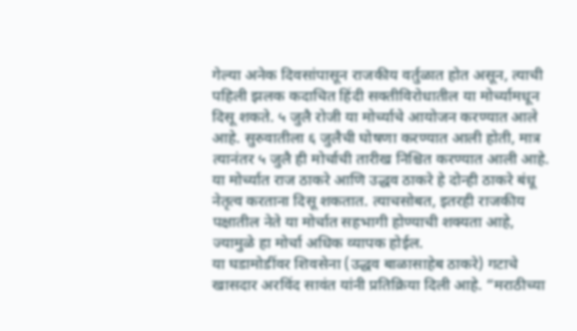गेल्या अनेक दिवसांपासून राजकीय वर्तुळात होत असून, त्याची पहिली झलक कदाचित हिंदी सक्तीविरोधातील या मोर्च्यामधून दिसू शकते. ५ जुलै रोजी या मोर्च्याचे आयोजन करण्यात आले आहे. सुरुवातीला ६ जुलैची घोषणा करण्यात आली होती, मात्र त्यानंतर ५ जुलै ही मोर्चाची तारीख निश्चित करण्यात आली आहे. या मोर्च्यात राज ठाकरे आणि उद्धव ठाकरे हे दोन्ही ठाकरे बंधू नेतृत्व करताना दिसू शकतात. त्याचसोबत, इतरही राजकीय पक्षातील नेते या मोर्चात सहभागी होण्याची शक्यता आहे, ज्यामुळे हा मोर्चा अधिक व्यापक होईल.
या घडामोडींवर शिवसेना (उद्धव बाळासाहेब ठाकरे) गटाचे खासदार अरविंद सावंत यांनी प्रतिक्रिया दिली आहे. “मराठीच्या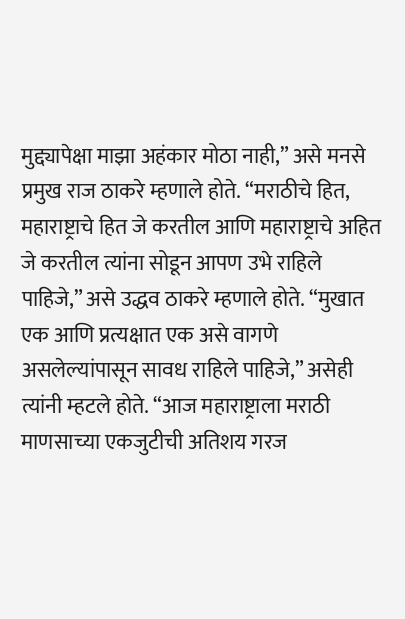मुद्द्यापेक्षा माझा अहंकार मोठा नाही,” असे मनसे प्रमुख राज ठाकरे म्हणाले होते. “मराठीचे हित, महाराष्ट्राचे हित जे करतील आणि महाराष्ट्राचे अहित जे करतील त्यांना सोडून आपण उभे राहिले पाहिजे,” असे उद्धव ठाकरे म्हणाले होते. “मुखात एक आणि प्रत्यक्षात एक असे वागणे असलेल्यांपासून सावध राहिले पाहिजे,” असेही त्यांनी म्हटले होते. “आज महाराष्ट्राला मराठी माणसाच्या एकजुटीची अतिशय गरज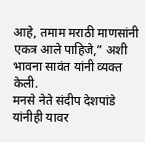आहे, तमाम मराठी माणसांनी एकत्र आले पाहिजे,” अशी भावना सावंत यांनी व्यक्त केली.
मनसे नेते संदीप देशपांडे यांनीही यावर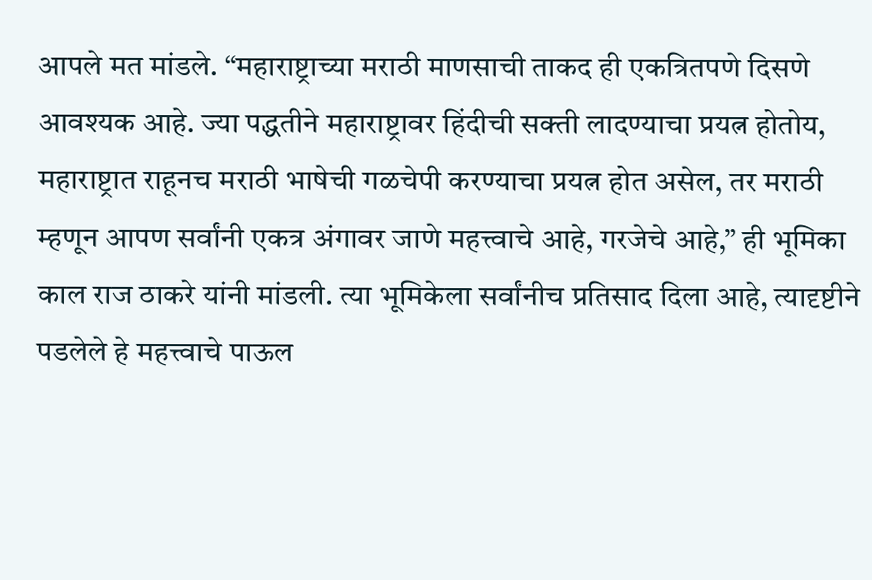आपले मत मांडले. “महाराष्ट्राच्या मराठी माणसाची ताकद ही एकत्रितपणे दिसणे आवश्यक आहे. ज्या पद्धतीने महाराष्ट्रावर हिंदीची सक्ती लादण्याचा प्रयत्न होतोय, महाराष्ट्रात राहूनच मराठी भाषेची गळचेपी करण्याचा प्रयत्न होत असेल, तर मराठी म्हणून आपण सर्वांनी एकत्र अंगावर जाणे महत्त्वाचे आहे, गरजेचे आहे,” ही भूमिका काल राज ठाकरे यांनी मांडली. त्या भूमिकेला सर्वांनीच प्रतिसाद दिला आहे, त्यादृष्टीने पडलेले हे महत्त्वाचे पाऊल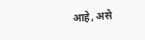आहे, असे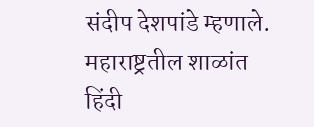संदीप देशपांडे म्हणाले.
महाराष्ट्रतील शाळांत हिंदी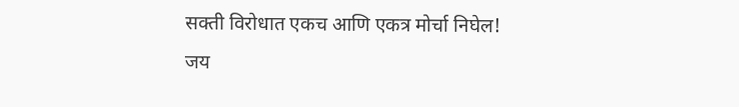सक्ती विरोधात एकच आणि एकत्र मोर्चा निघेल!
जय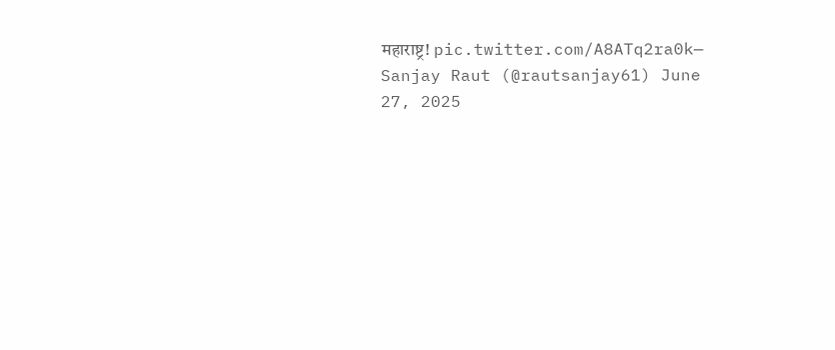महाराष्ट्र! pic.twitter.com/A8ATq2ra0k— Sanjay Raut (@rautsanjay61) June 27, 2025